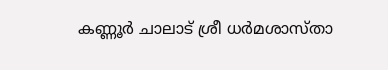കണ്ണൂർ ചാലാട് ശ്രീ ധർമശാസ്താ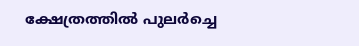ക്ഷേത്രത്തിൽ പുലർച്ചെ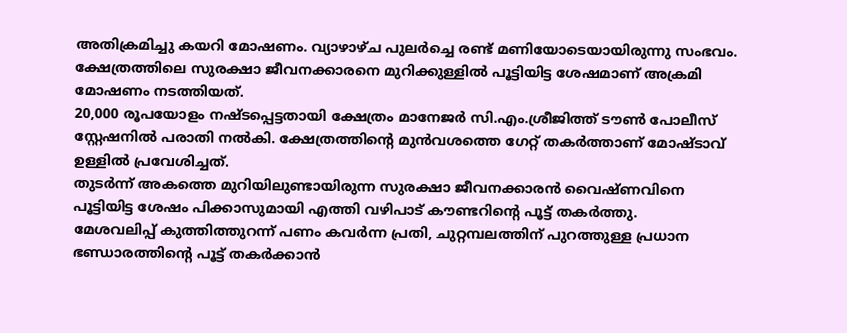അതിക്രമിച്ചു കയറി മോഷണം. വ്യാഴാഴ്ച പുലർച്ചെ രണ്ട് മണിയോടെയായിരുന്നു സംഭവം.
ക്ഷേത്രത്തിലെ സുരക്ഷാ ജീവനക്കാരനെ മുറിക്കുള്ളിൽ പൂട്ടിയിട്ട ശേഷമാണ് അക്രമി മോഷണം നടത്തിയത്.
20,000 രൂപയോളം നഷ്ടപ്പെട്ടതായി ക്ഷേത്രം മാനേജർ സി.എം.ശ്രീജിത്ത് ടൗൺ പോലീസ് സ്റ്റേഷനിൽ പരാതി നൽകി. ക്ഷേത്രത്തിന്റെ മുൻവശത്തെ ഗേറ്റ് തകർത്താണ് മോഷ്ടാവ് ഉള്ളിൽ പ്രവേശിച്ചത്.
തുടർന്ന് അകത്തെ മുറിയിലുണ്ടായിരുന്ന സുരക്ഷാ ജീവനക്കാരൻ വൈഷ്ണവിനെ പൂട്ടിയിട്ട ശേഷം പിക്കാസുമായി എത്തി വഴിപാട് കൗണ്ടറിന്റെ പൂട്ട് തകർത്തു.
മേശവലിപ്പ് കുത്തിത്തുറന്ന് പണം കവർന്ന പ്രതി, ചുറ്റമ്പലത്തിന് പുറത്തുള്ള പ്രധാന ഭണ്ഡാരത്തിന്റെ പൂട്ട് തകർക്കാൻ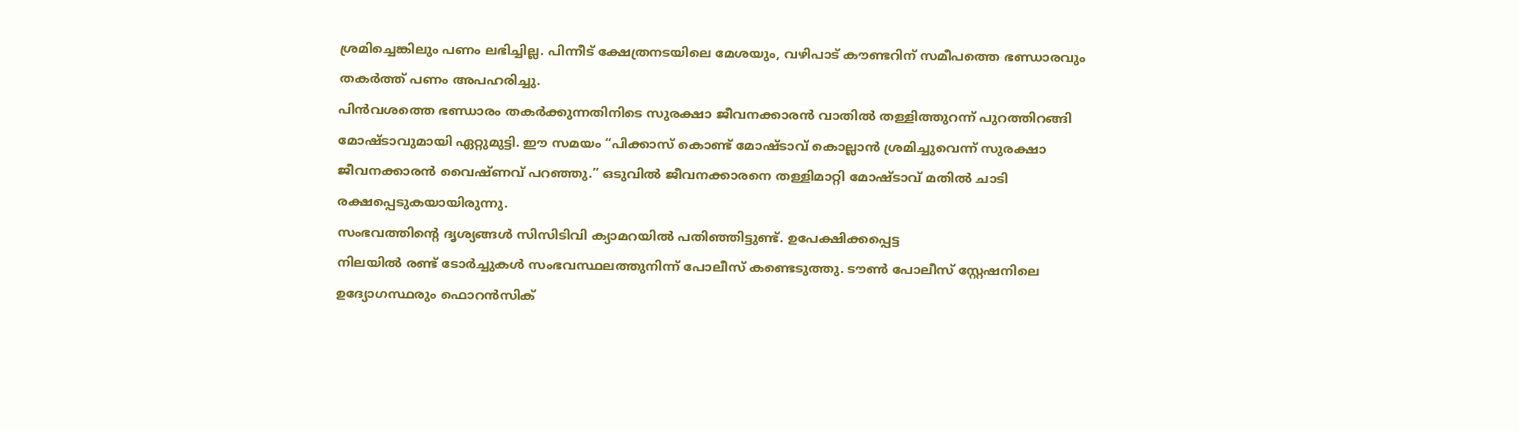ശ്രമിച്ചെങ്കിലും പണം ലഭിച്ചില്ല. പിന്നീട് ക്ഷേത്രനടയിലെ മേശയും, വഴിപാട് കൗണ്ടറിന് സമീപത്തെ ഭണ്ഡാരവും തകർത്ത് പണം അപഹരിച്ചു.
പിൻവശത്തെ ഭണ്ഡാരം തകർക്കുന്നതിനിടെ സുരക്ഷാ ജീവനക്കാരൻ വാതിൽ തള്ളിത്തുറന്ന് പുറത്തിറങ്ങി മോഷ്ടാവുമായി ഏറ്റുമുട്ടി. ഈ സമയം “പിക്കാസ് കൊണ്ട് മോഷ്ടാവ് കൊല്ലാൻ ശ്രമിച്ചുവെന്ന് സുരക്ഷാ ജീവനക്കാരൻ വൈഷ്ണവ് പറഞ്ഞു.” ഒടുവിൽ ജീവനക്കാരനെ തള്ളിമാറ്റി മോഷ്ടാവ് മതിൽ ചാടി രക്ഷപ്പെടുകയായിരുന്നു.
സംഭവത്തിന്റെ ദൃശ്യങ്ങൾ സിസിടിവി ക്യാമറയിൽ പതിഞ്ഞിട്ടുണ്ട്. ഉപേക്ഷിക്കപ്പെട്ട
നിലയിൽ രണ്ട് ടോർച്ചുകൾ സംഭവസ്ഥലത്തുനിന്ന് പോലീസ് കണ്ടെടുത്തു. ടൗൺ പോലീസ് സ്റ്റേഷനിലെ ഉദ്യോഗസ്ഥരും ഫൊറൻസിക്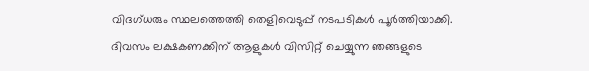വിദഗ്ധരും സ്ഥലത്തെത്തി തെളിവെടുപ്പ് നടപടികൾ പൂർത്തിയാക്കി.
ദിവസം ലക്ഷകണക്കിന് ആളുകൾ വിസിറ്റ് ചെയ്യുന്ന ഞങ്ങളുടെ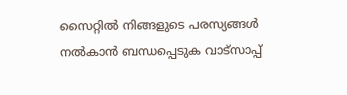സൈറ്റിൽ നിങ്ങളുടെ പരസ്യങ്ങൾ നൽകാൻ ബന്ധപ്പെടുക വാട്സാപ്പ്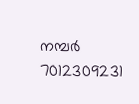നമ്പർ 7012309231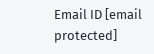Email ID [email protected]